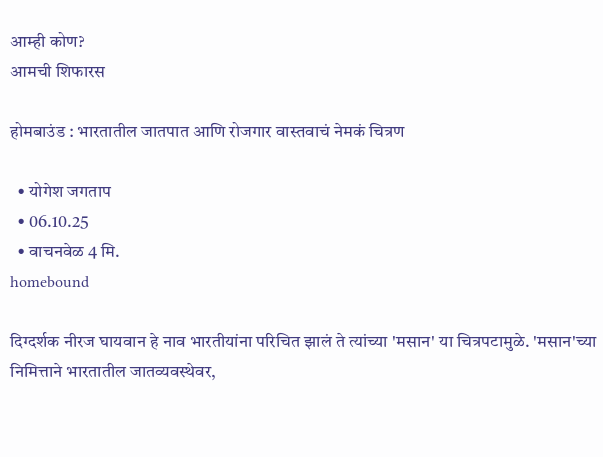आम्ही कोण?
आमची शिफारस

होमबाउंड : भारतातील जातपात आणि रोजगार वास्तवाचं नेमकं चित्रण

  • योगेश जगताप
  • 06.10.25
  • वाचनवेळ 4 मि.
homebound

दिग्दर्शक नीरज घायवान हे नाव भारतीयांना परिचित झालं ते त्यांच्या 'मसान' या चित्रपटामुळे. 'मसान'च्या निमित्ताने भारतातील जातव्यवस्थेवर,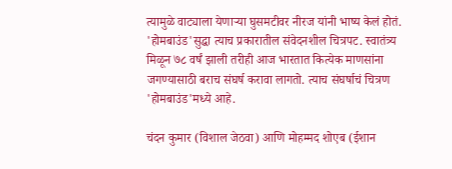त्यामुळे वाट्याला येणाऱ्या घुसमटीवर नीरज यांनी भाष्य केलं होतं. 'होमबाउंड'सुद्धा त्याच प्रकारातील संवेदनशील चित्रपट. स्वातंत्र्य मिळून ७८ वर्षं झाली तरीही आज भारतात कित्येक माणसांना जगण्यासाठी बराच संघर्ष करावा लागतो. त्याच संघर्षाचं चित्रण 'होमबाउंड'मध्ये आहे.

चंदन कुमार (विशाल जेठवा) आणि मोहम्मद शोएब (ईशान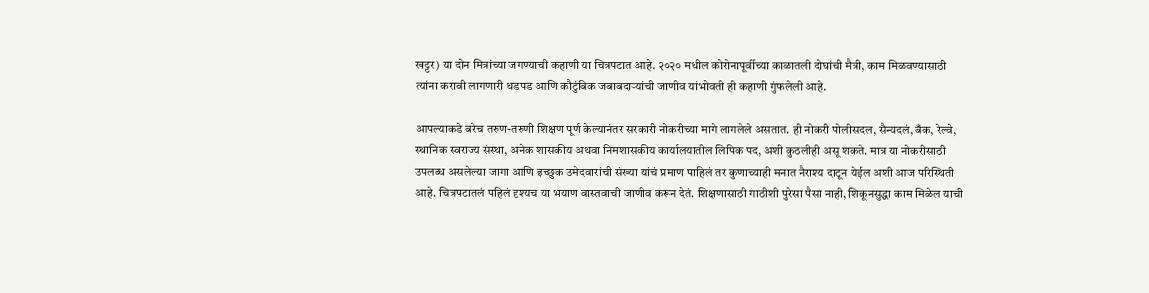खट्टर) या दोन मित्रांच्या जगण्याची कहाणी या चित्रपटात आहे. २०२० मधील कोरोनापूर्वीच्या काळातली दोघांची मैत्री, काम मिळवण्यासाठी त्यांना करावी लागणारी धडपड आणि कौटुंबिक जबाबदाऱ्यांची जाणीव यांभोवती ही कहाणी गुंफलेली आहे.

आपल्याकडे बरेच तरुण-तरुणी शिक्षण पूर्ण केल्यानंतर सरकारी नोकरीच्या मागे लागलेले असतात. ही नोकरी पोलीसदल, सैन्यदलं, बँक, रेल्वे, स्थानिक स्वराज्य संस्था, अनेक शासकीय अथवा निमशासकीय कार्यालयातील लिपिक पद, अशी कुठलीही असू शकते. मात्र या नोकरीसाठी उपलब्ध असलेल्या जागा आणि इच्छुक उमेदवारांची संख्या यांचं प्रमाण पाहिलं तर कुणाच्याही मनात नैराश्य दाटून येईल अशी आज परिस्थिती आहे. चित्रपटातलं पहिलं दृश्यच या भयाण वास्तवाची जाणीव करून देतं. शिक्षणासाठी गाठीशी पुरेसा पैसा नाही, शिकूनसुद्धा काम मिळेल याची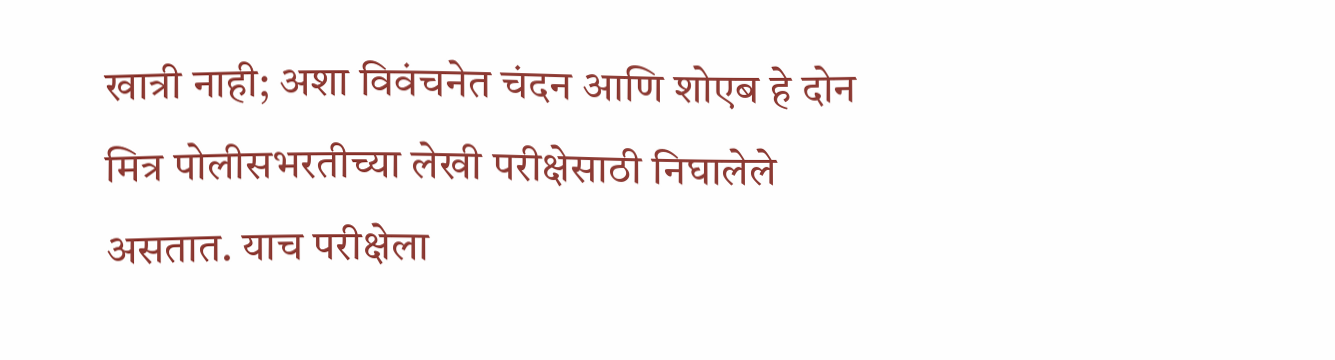खात्री नाही; अशा विवंचनेत चंदन आणि शोएब हे दोन मित्र पोलीसभरतीच्या लेखी परीक्षेसाठी निघालेले असतात. याच परीक्षेला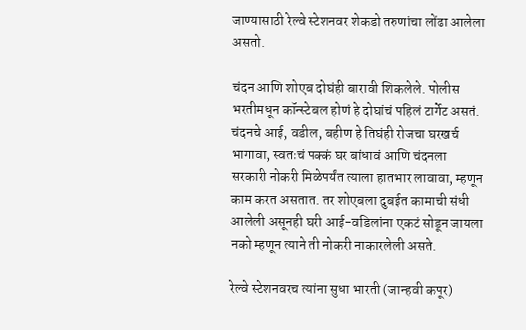जाण्यासाठी रेल्वे स्टेशनवर शेकडो तरुणांचा लोंढा आलेला असतो.

चंदन आणि शोएब दोघंही बारावी शिकलेले. पोलीस भरतीमधून कॉन्स्टेबल होणं हे दोघांचं पहिलं टार्गेट असतं. चंदनचे आई, वडील, बहीण हे तिघंही रोजचा घरखर्च भागावा, स्वतःचं पक्कं घर बांधावं आणि चंदनला सरकारी नोकरी मिळेपर्यंत त्याला हातभार लावावा, म्हणून काम करत असतात. तर शोएबला दुबईत कामाची संधी आलेली असूनही घरी आई-वडिलांना एकटं सोडून जायला नको म्हणून त्याने ती नोकरी नाकारलेली असते.

रेल्वे स्टेशनवरच त्यांना सुधा भारती (जान्हवी कपूर)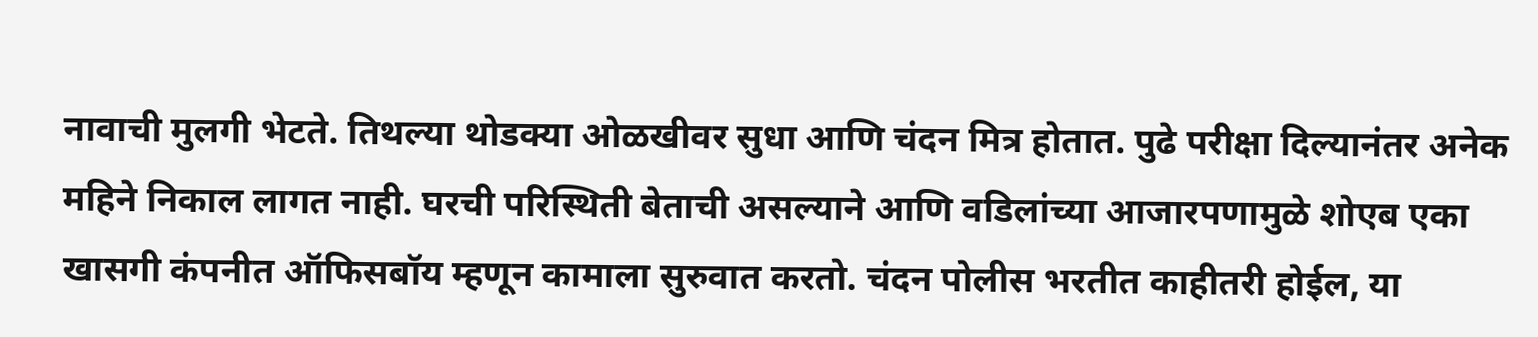नावाची मुलगी भेटते. तिथल्या थोडक्या ओळखीवर सुधा आणि चंदन मित्र होतात. पुढे परीक्षा दिल्यानंतर अनेक महिने निकाल लागत नाही. घरची परिस्थिती बेताची असल्याने आणि वडिलांच्या आजारपणामुळे शोएब एका खासगी कंपनीत ऑफिसबॉय म्हणून कामाला सुरुवात करतो. चंदन पोलीस भरतीत काहीतरी होईल, या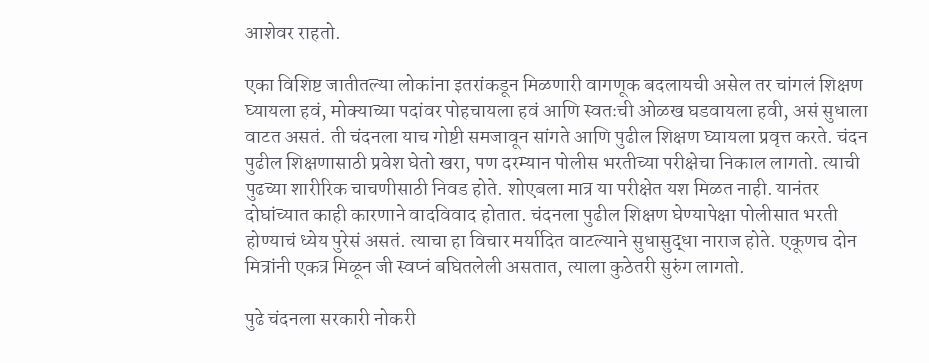आशेवर राहतो.

एका विशिष्ट जातीतल्या लोकांना इतरांकडून मिळणारी वागणूक बदलायची असेल तर चांगलं शिक्षण घ्यायला हवं, मोक्याच्या पदांवर पोहचायला हवं आणि स्वतःची ओळख घडवायला हवी, असं सुधाला वाटत असतं. ती चंदनला याच गोष्टी समजावून सांगते आणि पुढील शिक्षण घ्यायला प्रवृत्त करते. चंदन पुढील शिक्षणासाठी प्रवेश घेतो खरा, पण दरम्यान पोलीस भरतीच्या परीक्षेचा निकाल लागतो. त्याची पुढच्या शारीरिक चाचणीसाठी निवड होते. शोएबला मात्र या परीक्षेत यश मिळत नाही. यानंतर दोघांच्यात काही कारणाने वादविवाद होतात. चंदनला पुढील शिक्षण घेण्यापेक्षा पोलीसात भरती होण्याचं ध्येय पुरेसं असतं. त्याचा हा विचार मर्यादित वाटल्याने सुधासुद्धा नाराज होते. एकूणच दोन मित्रांनी एकत्र मिळून जी स्वप्नं बघितलेली असतात, त्याला कुठेतरी सुरुंग लागतो.

पुढे चंदनला सरकारी नोकरी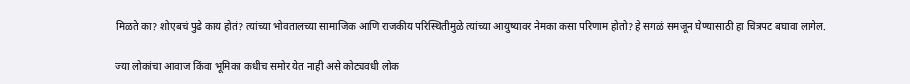मिळते का? शोएबचं पुढे काय होतं? त्यांच्या भोवतालच्या सामाजिक आणि राजकीय परिस्थितीमुळे त्यांच्या आयुष्यावर नेमका कसा परिणाम होतो? हे सगळं समजून घेण्यासाठी हा चित्रपट बघावा लागेल.

ज्या लोकांचा आवाज किंवा भूमिका कधीच समोर येत नाही असे कोट्यवधी लोक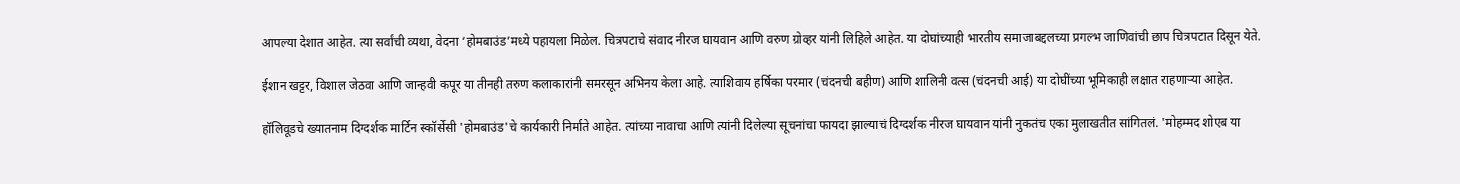आपल्या देशात आहेत. त्या सर्वांची व्यथा, वेदना ‘होमबाउंड’मध्ये पहायला मिळेल. चित्रपटाचे संवाद नीरज घायवान आणि वरुण ग्रोव्हर यांनी लिहिले आहेत. या दोघांच्याही भारतीय समाजाबद्दलच्या प्रगल्भ जाणिवांची छाप चित्रपटात दिसून येते.

ईशान खट्टर, विशाल जेठवा आणि जान्हवी कपूर या तीनही तरुण कलाकारांनी समरसून अभिनय केला आहे. त्याशिवाय हर्षिका परमार (चंदनची बहीण) आणि शालिनी वत्स (चंदनची आई) या दोघींच्या भूमिकाही लक्षात राहणाऱ्या आहेत.

हॉलिवूडचे ख्यातनाम दिग्दर्शक मार्टिन स्कॉर्सेसी 'होमबाउंड'चे कार्यकारी निर्माते आहेत. त्यांच्या नावाचा आणि त्यांनी दिलेल्या सूचनांचा फायदा झाल्याचं दिग्दर्शक नीरज घायवान यांनी नुकतंच एका मुलाखतीत सांगितलं. 'मोहम्मद शोएब या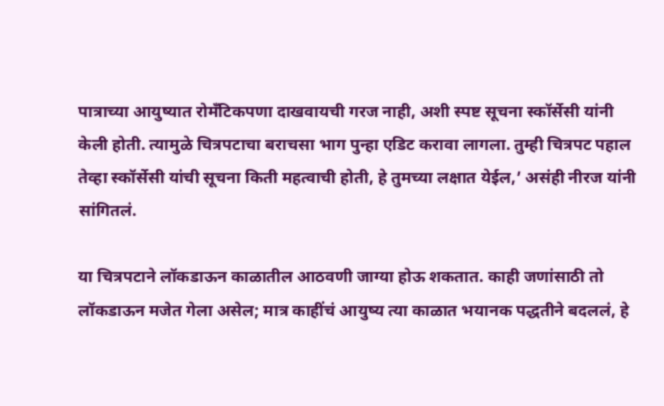पात्राच्या आयुष्यात रोमॅंटिकपणा दाखवायची गरज नाही, अशी स्पष्ट सूचना स्कॉर्सेसी यांनी केली होती. त्यामुळे चित्रपटाचा बराचसा भाग पुन्हा एडिट करावा लागला. तुम्ही चित्रपट पहाल तेव्हा स्कॉर्सेसी यांची सूचना किती महत्वाची होती, हे तुमच्या लक्षात येईल,’ असंही नीरज यांनी सांगितलं.

या चित्रपटाने लॉकडाऊन काळातील आठवणी जाग्या होऊ शकतात. काही जणांसाठी तो लॉकडाऊन मजेत गेला असेल; मात्र काहींचं आयुष्य त्या काळात भयानक पद्धतीने बदललं, हे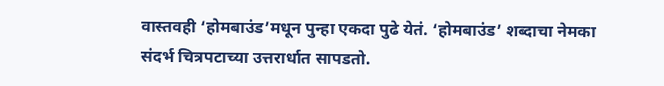वास्तवही ‘होमबाउंड’मधून पुन्हा एकदा पुढे येतं. ‘होमबाउंड’ शब्दाचा नेमका संदर्भ चित्रपटाच्या उत्तरार्धात सापडतो.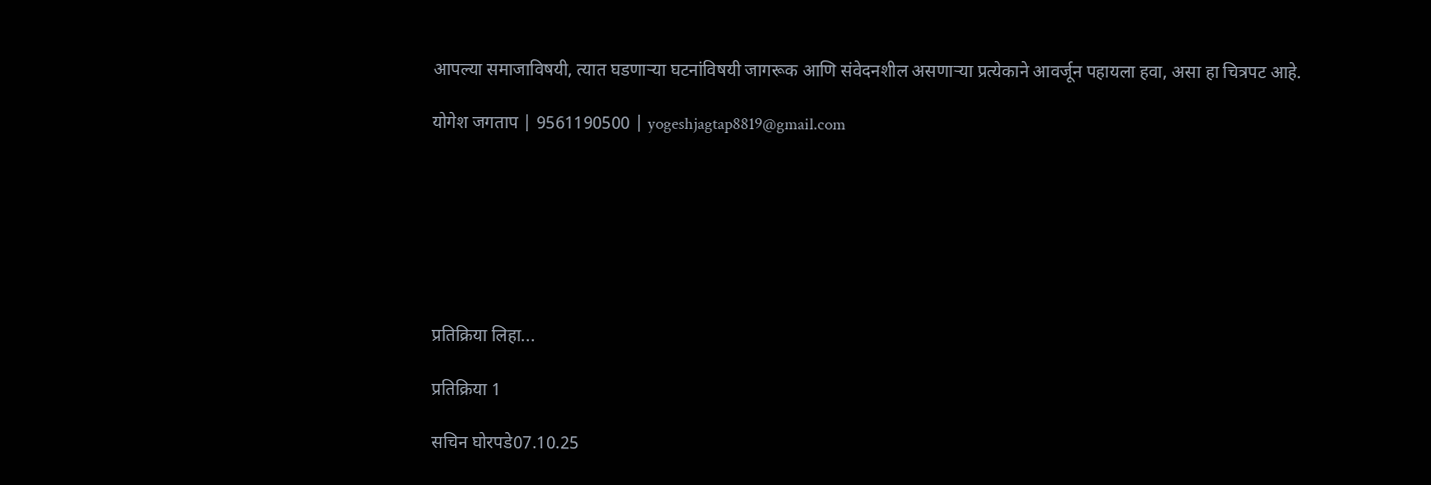आपल्या समाजाविषयी, त्यात घडणाऱ्या घटनांविषयी जागरूक आणि संवेदनशील असणाऱ्या प्रत्येकाने आवर्जून पहायला हवा, असा हा चित्रपट आहे.

योगेश जगताप | 9561190500 | yogeshjagtap8819@gmail.com







प्रतिक्रिया लिहा...

प्रतिक्रिया 1

सचिन घोरपडे07.10.25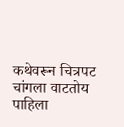कथेवरून चित्रपट चांगला वाटतोय पाहिला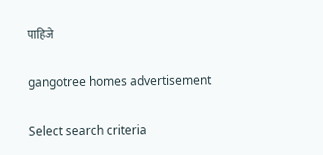पाहिजे

gangotree homes advertisement

Select search criteria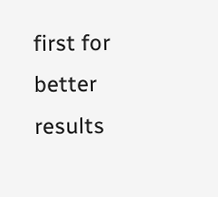first for better results